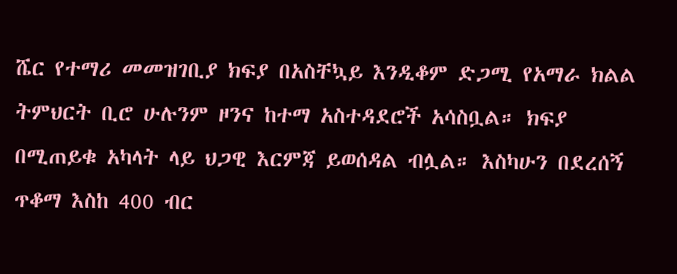ሼር የተማሪ መመዝገቢያ ክፍያ በአስቸኳይ እንዲቆም ድጋሚ የአማራ ክልል ትምህርት ቢሮ ሁሉንም ዞንና ከተማ አስተዳደሮች አሳስቧል። ክፍያ በሚጠይቁ አካላት ላይ ህጋዊ እርምጃ ይወሰዳል ብሏል። እስካሁን በደረሰኝ ጥቆማ እስከ 400 ብር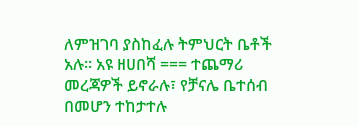ለምዝገባ ያስከፈሉ ትምህርት ቤቶች አሉ። አዩ ዘሀበሻ === ተጨማሪ መረጃዎች ይኖራሉ፣ የቻናሌ ቤተሰብ በመሆን ተከታተሉ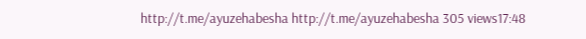http://t.me/ayuzehabesha http://t.me/ayuzehabesha 305 views17:48